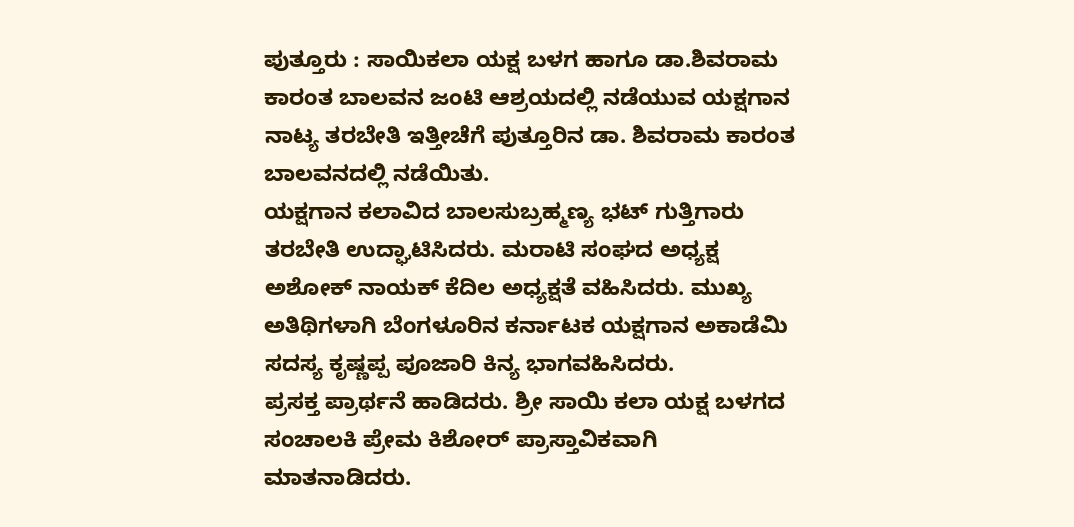ಪುತ್ತೂರು : ಸಾಯಿಕಲಾ ಯಕ್ಷ ಬಳಗ ಹಾಗೂ ಡಾ.ಶಿವರಾಮ ಕಾರಂತ ಬಾಲವನ ಜಂಟಿ ಆಶ್ರಯದಲ್ಲಿ ನಡೆಯುವ ಯಕ್ಷಗಾನ ನಾಟ್ಯ ತರಬೇತಿ ಇತ್ತೀಚೆಗೆ ಪುತ್ತೂರಿನ ಡಾ. ಶಿವರಾಮ ಕಾರಂತ ಬಾಲವನದಲ್ಲಿ ನಡೆಯಿತು.
ಯಕ್ಷಗಾನ ಕಲಾವಿದ ಬಾಲಸುಬ್ರಹ್ಮಣ್ಯ ಭಟ್ ಗುತ್ತಿಗಾರು ತರಬೇತಿ ಉದ್ಘಾಟಿಸಿದರು. ಮರಾಟಿ ಸಂಘದ ಅಧ್ಯಕ್ಷ ಅಶೋಕ್ ನಾಯಕ್ ಕೆದಿಲ ಅಧ್ಯಕ್ಷತೆ ವಹಿಸಿದರು. ಮುಖ್ಯ ಅತಿಥಿಗಳಾಗಿ ಬೆಂಗಳೂರಿನ ಕರ್ನಾಟಕ ಯಕ್ಷಗಾನ ಅಕಾಡೆಮಿ ಸದಸ್ಯ ಕೃಷ್ಣಪ್ಪ ಪೂಜಾರಿ ಕಿನ್ಯ ಭಾಗವಹಿಸಿದರು.
ಪ್ರಸಕ್ತ ಪ್ರಾರ್ಥನೆ ಹಾಡಿದರು. ಶ್ರೀ ಸಾಯಿ ಕಲಾ ಯಕ್ಷ ಬಳಗದ ಸಂಚಾಲಕಿ ಪ್ರೇಮ ಕಿಶೋರ್ ಪ್ರಾಸ್ತಾವಿಕವಾಗಿ ಮಾತನಾಡಿದರು.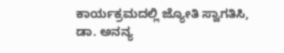ಕಾರ್ಯಕ್ರಮದಲ್ಲಿ ಜ್ಯೋತಿ ಸ್ವಾಗತಿಸಿ, ಡಾ. ಅನನ್ಯ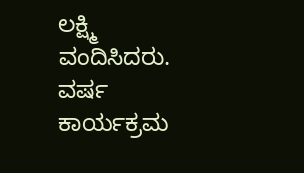ಲಕ್ಷ್ಮಿ ವಂದಿಸಿದರು. ವರ್ಷ ಕಾರ್ಯಕ್ರಮ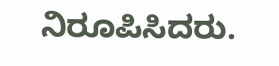ನಿರೂಪಿಸಿದರು.